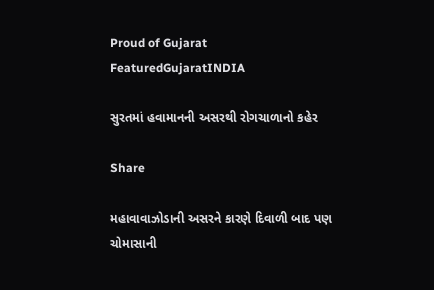Proud of Gujarat
FeaturedGujaratINDIA

સુરતમાં હવામાનની અસરથી રોગચાળાનો કહેર

Share

મહાવાવાઝોડાની અસરને કારણે દિવાળી બાદ પણ ચોમાસાની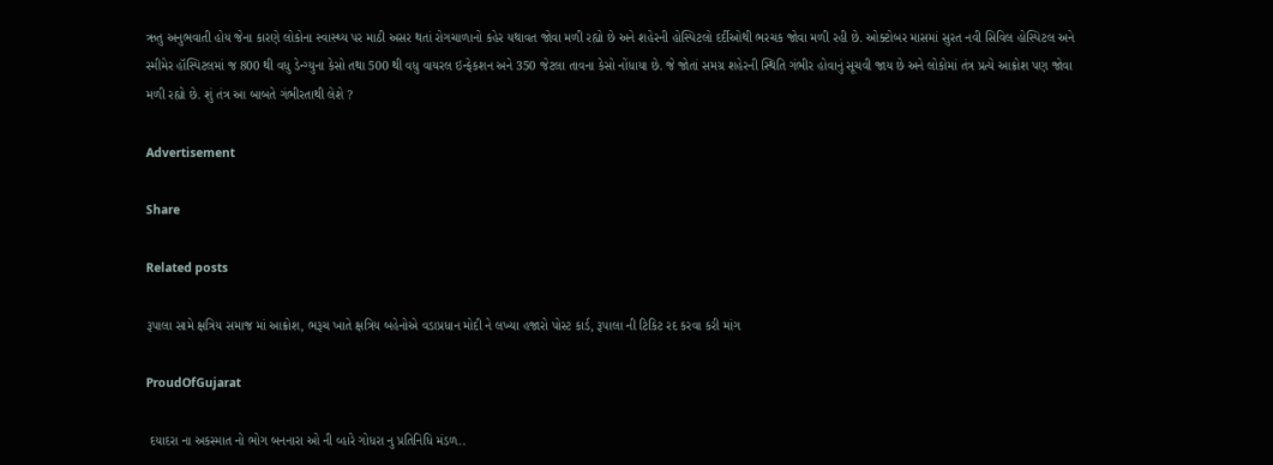ઋતુ અનુભવાતી હોય જેના કારણે લોકોના સ્વાસ્થ્ય પર માઠી અસર થતાં રોગચાળાનો કહેર યથાવત જોવા મળી રહ્યો છે અને શહેરની હોસ્પિટલો દર્દીઓથી ભરચક જોવા મળી રહી છે. ઓક્ટોબર માસમાં સુરત નવી સિવિલ હોસ્પિટલ અને સ્મીમેર હૉસ્પિટલમાં જ 800 થી વધુ ડેન્ગ્યુના કેસો તથા 500 થી વધુ વાયરલ ઇન્ફેકશન અને 350 જેટલા તાવના કેસો નોંધાયા છે. જે જોતાં સમગ્ર શહેરની સ્થિતિ ગંભીર હોવાનું સૂચવી જાય છે અને લોકોમાં તંત્ર પ્રત્યે આક્રોશ પણ જોવા મળી રહ્યો છે. શું તંત્ર આ બાબતે ગંભીરતાથી લેશે ?

Advertisement

Share

Related posts

રૂપાલા સામે ક્ષત્રિય સમાજ માં આક્રોશ, ભરૂચ ખાતે ક્ષત્રિય બહેનોએ વડાપ્રધાન મોદી ને લખ્યા હજારો પોસ્ટ કાર્ડ, રૂપાલા ની ટિકિટ રદ કરવા કરી માંગ

ProudOfGujarat

 દયાદરા ના અકસ્માત નો ભોગ બનનારા ઓ ની વ્હારે ગોધરા નુ પ્રતિનિધિ મંડળ..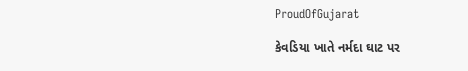ProudOfGujarat

કેવડિયા ખાતે નર્મદા ઘાટ પર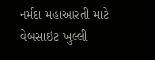નર્મદા મહાઆરતી માટે વેબસાઇટ ખુલ્લી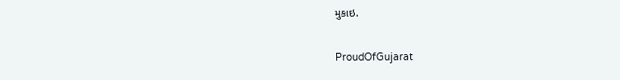મુકાઇ.

ProudOfGujarat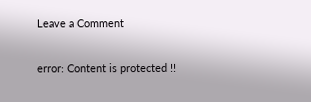Leave a Comment

error: Content is protected !!